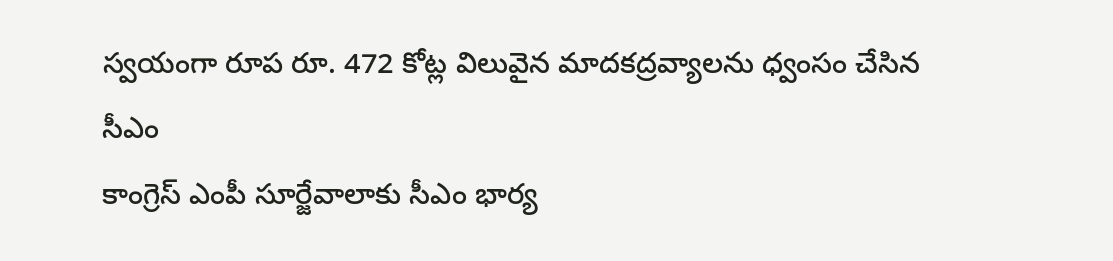స్వయంగా రూప రూ. 472 కోట్ల విలువైన మాదకద్రవ్యాలను ధ్వంసం చేసిన సీఎం
కాంగ్రెస్ ఎంపీ సూర్జేవాలాకు సీఎం భార్య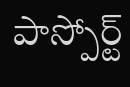పాస్పోర్ట్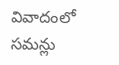వివాదంలో సమన్లు